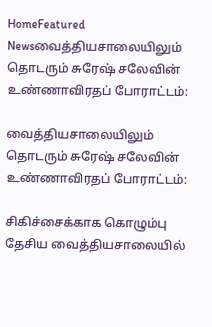HomeFeatured Newsவைத்தியசாலையிலும் தொடரும் சுரேஷ் சலேவின் உண்ணாவிரதப் போராட்டம்:

வைத்தியசாலையிலும் தொடரும் சுரேஷ் சலேவின் உண்ணாவிரதப் போராட்டம்:

சிகிச்சைக்காக கொழும்பு தேசிய வைத்தியசாலையில்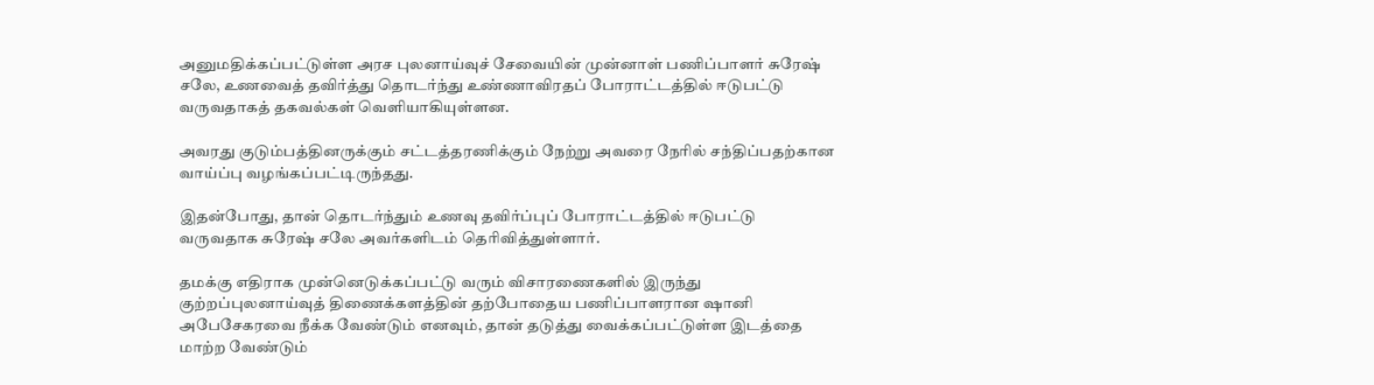அனுமதிக்கப்பட்டுள்ள அரச புலனாய்வுச் சேவையின் முன்னாள் பணிப்பாளர் சுரேஷ் சலே, உணவைத் தவிர்த்து தொடர்ந்து உண்ணாவிரதப் போராட்டத்தில் ஈடுபட்டு வருவதாகத் தகவல்கள் வெளியாகியுள்ளன.

அவரது குடும்பத்தினருக்கும் சட்டத்தரணிக்கும் நேற்று அவரை நேரில் சந்திப்பதற்கான வாய்ப்பு வழங்கப்பட்டிருந்தது.

இதன்போது, தான் தொடர்ந்தும் உணவு தவிர்ப்புப் போராட்டத்தில் ஈடுபட்டு வருவதாக சுரேஷ் சலே அவர்களிடம் தெரிவித்துள்ளார்.

தமக்கு எதிராக முன்னெடுக்கப்பட்டு வரும் விசாரணைகளில் இருந்து குற்றப்புலனாய்வுத் திணைக்களத்தின் தற்போதைய பணிப்பாளரான ஷானி அபேசேகரவை நீக்க வேண்டும் எனவும், தான் தடுத்து வைக்கப்பட்டுள்ள இடத்தை மாற்ற வேண்டும்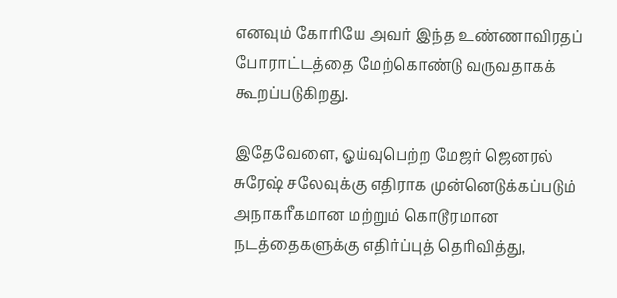எனவும் கோரியே அவர் இந்த உண்ணாவிரதப் போராட்டத்தை மேற்கொண்டு வருவதாகக் கூறப்படுகிறது.

இதேவேளை, ஓய்வுபெற்ற மேஜர் ஜெனரல் சுரேஷ் சலேவுக்கு எதிராக முன்னெடுக்கப்படும் அநாகரீகமான மற்றும் கொடூரமான நடத்தைகளுக்கு எதிர்ப்புத் தெரிவித்து,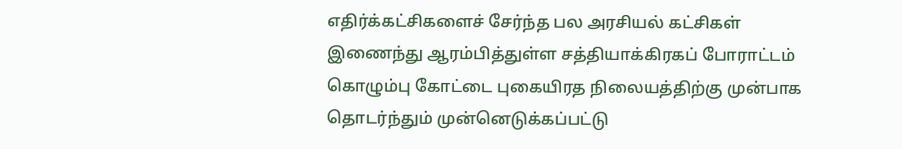எதிர்க்கட்சிகளைச் சேர்ந்த பல அரசியல் கட்சிகள் இணைந்து ஆரம்பித்துள்ள சத்தியாக்கிரகப் போராட்டம் கொழும்பு கோட்டை புகையிரத நிலையத்திற்கு முன்பாக தொடர்ந்தும் முன்னெடுக்கப்பட்டு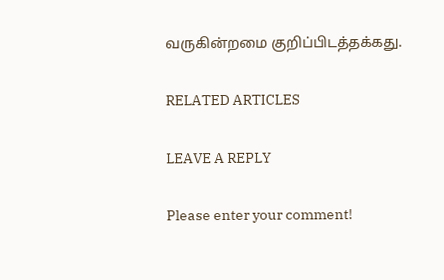வருகின்றமை குறிப்பிடத்தக்கது.

RELATED ARTICLES

LEAVE A REPLY

Please enter your comment!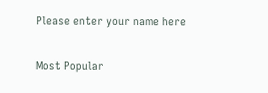Please enter your name here

Most Popular